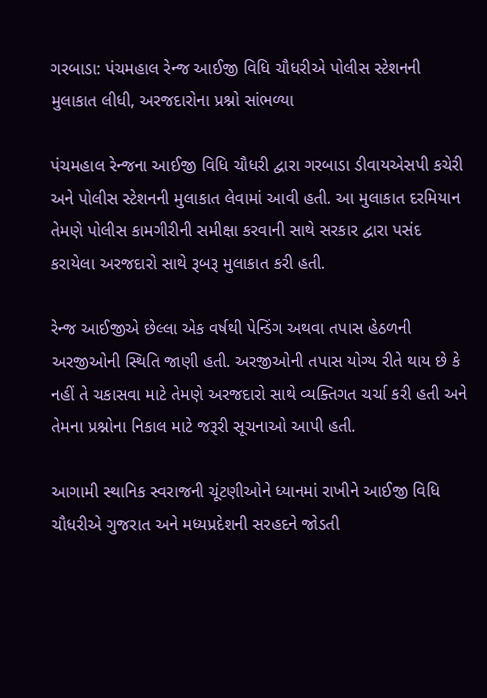ગરબાડા: પંચમહાલ રેન્જ આઈજી વિધિ ચૌધરીએ પોલીસ સ્ટેશનની મુલાકાત લીધી, અરજદારોના પ્રશ્નો સાંભળ્યા

પંચમહાલ રેન્જના આઈજી વિધિ ચૌધરી દ્વારા ગરબાડા ડીવાયએસપી કચેરી અને પોલીસ સ્ટેશનની મુલાકાત લેવામાં આવી હતી. આ મુલાકાત દરમિયાન તેમણે પોલીસ કામગીરીની સમીક્ષા કરવાની સાથે સરકાર દ્વારા પસંદ કરાયેલા અરજદારો સાથે રૂબરૂ મુલાકાત કરી હતી.

રેન્જ આઈજીએ છેલ્લા એક વર્ષથી પેન્ડિંગ અથવા તપાસ હેઠળની અરજીઓની સ્થિતિ જાણી હતી. અરજીઓની તપાસ યોગ્ય રીતે થાય છે કે નહીં તે ચકાસવા માટે તેમણે અરજદારો સાથે વ્યક્તિગત ચર્ચા કરી હતી અને તેમના પ્રશ્નોના નિકાલ માટે જરૂરી સૂચનાઓ આપી હતી.

આગામી સ્થાનિક સ્વરાજની ચૂંટણીઓને ધ્યાનમાં રાખીને આઈજી વિધિ ચૌધરીએ ગુજરાત અને મધ્યપ્રદેશની સરહદને જોડતી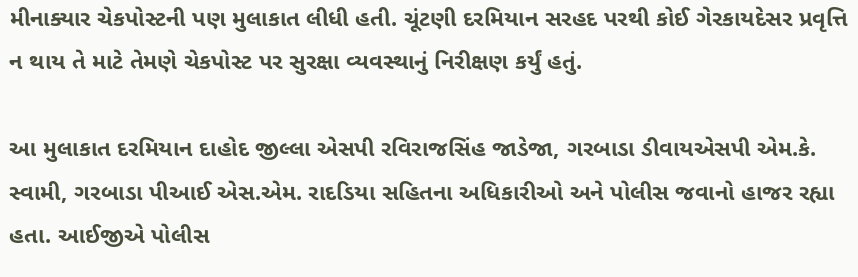મીનાક્યાર ચેકપોસ્ટની પણ મુલાકાત લીધી હતી. ચૂંટણી દરમિયાન સરહદ પરથી કોઈ ગેરકાયદેસર પ્રવૃત્તિ ન થાય તે માટે તેમણે ચેકપોસ્ટ પર સુરક્ષા વ્યવસ્થાનું નિરીક્ષણ કર્યું હતું.

આ મુલાકાત દરમિયાન દાહોદ જીલ્લા એસપી રવિરાજસિંહ જાડેજા, ગરબાડા ડીવાયએસપી એમ.કે. સ્વામી, ગરબાડા પીઆઈ એસ.એમ. રાદડિયા સહિતના અધિકારીઓ અને પોલીસ જવાનો હાજર રહ્યા હતા. આઈજીએ પોલીસ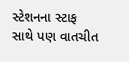સ્ટેશનના સ્ટાફ સાથે પણ વાતચીત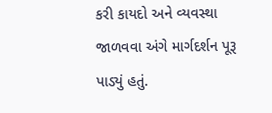કરી કાયદો અને વ્યવસ્થા જાળવવા અંગે માર્ગદર્શન પૂરૂ પાડ્યું હતું.